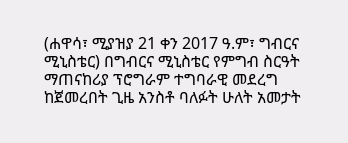(ሐዋሳ፣ ሚያዝያ 21 ቀን 2017 ዓ.ም፣ ግብርና ሚኒስቴር) በግብርና ሚኒስቴር የምግብ ስርዓት ማጠናከሪያ ፕሮግራም ተግባራዊ መደረግ ከጀመረበት ጊዜ አንስቶ ባለፉት ሁለት አመታት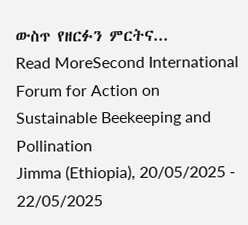ውስጥ የዘርፉን ምርትና...
Read MoreSecond International Forum for Action on Sustainable Beekeeping and Pollination
Jimma (Ethiopia), 20/05/2025 - 22/05/2025